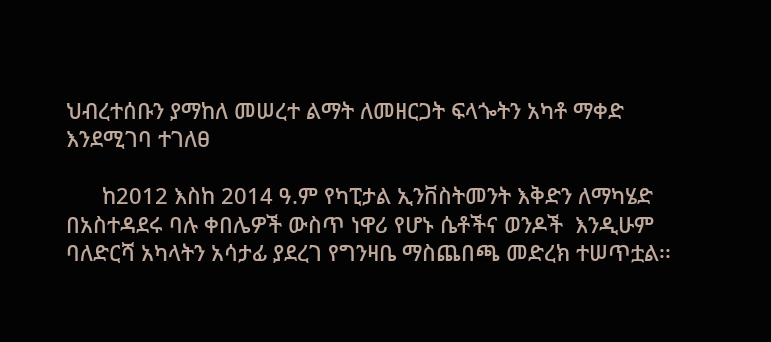ህብረተሰቡን ያማከለ መሠረተ ልማት ለመዘርጋት ፍላጐትን አካቶ ማቀድ እንደሚገባ ተገለፀ

      ከ2012 እስከ 2014 ዓ.ም የካፒታል ኢንቨስትመንት እቅድን ለማካሄድ በአስተዳደሩ ባሉ ቀበሌዎች ውስጥ ነዋሪ የሆኑ ሴቶችና ወንዶች  እንዲሁም ባለድርሻ አካላትን አሳታፊ ያደረገ የግንዛቤ ማስጨበጫ መድረክ ተሠጥቷል፡፡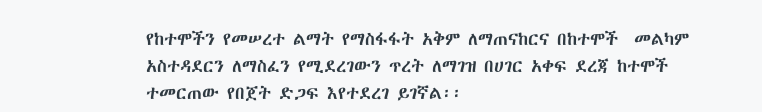የከተሞችን የመሠረተ ልማት የማስፋፋት አቅም ለማጠናከርና በከተሞች  መልካም አስተዳደርን ለማስፈን የሚደረገውን ጥረት ለማገዝ በሀገር አቀፍ ደረጃ ከተሞች ተመርጠው የበጀት ድጋፍ እየተደረገ ይገኛል፡፡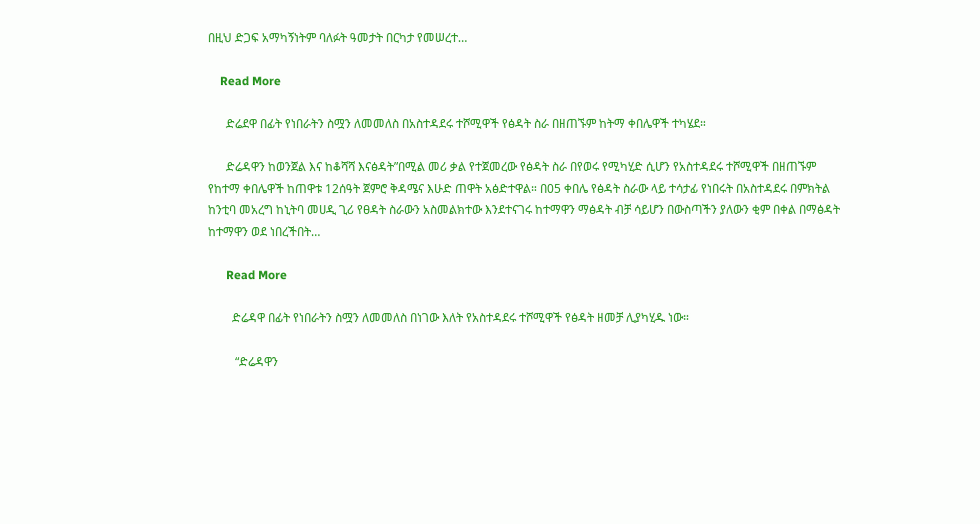በዚህ ድጋፍ አማካኝነትም ባለፉት ዓመታት በርካታ የመሠረተ…

    Read More

      ድሬደዋ በፊት የነበራትን ስሟን ለመመለስ በአስተዳደሩ ተሾሚዋች የፅዳት ስራ በዘጠኙም ከትማ ቀበሌዋች ተካሄደ።

      ድሬዳዋን ከወንጀል እና ከቆሻሻ እናፅዳት”በሚል መሪ ቃል የተጀመረው የፅዳት ስራ በየወሩ የሚካሂድ ሲሆን የአስተዳደሩ ተሾሚዋች በዘጠኙም የከተማ ቀበሌዋች ከጠዋቱ 12ሰዓት ጀምሮ ቅዳሜና እሁድ ጠዋት አፅድተዋል። በ05 ቀበሌ የፅዳት ስራው ላይ ተሳታፊ የነበሩት በአስተዳደሩ በምክትል ከንቲባ መአረግ ከኒትባ መሀዲ ጊሪ የፀዳት ስራውን አስመልክተው እንደተናገሩ ከተማዋን ማፅዳት ብቻ ሳይሆን በውስጣችን ያለውን ቂም በቀል በማፅዳት ከተማዋን ወደ ነበረችበት…

      Read More

        ድሬዳዋ በፊት የነበራትን ስሟን ለመመለስ በነገው እለት የአስተዳደሩ ተሾሚዋች የፅዳት ዘመቻ ሊያካሂዱ ነው።

         “ድሬዳዋን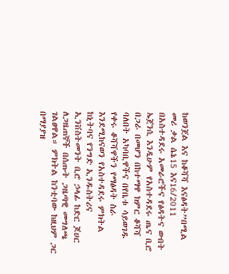ከወንጀል እና ከቆሻሻ እናፅዳት”በሚል መሪ ቃል ሴኔ15 እና16/2011 በአስተዳደሩ አመራሮችና የፅዳትና ውበት ኤጀንሲ እንዲሁም የአስተዳደሩ ጤና ቢሮ በጋራ በመሆን በከተማዋ ክምር ቆሻሻ ባለበት አካባቢዋችና በየቤቱ ሳይወገዱ የቀሩ ቆሻሻዋችን የማፅዳት ስራ እንደሚከናወን የአስተዳደሩ ምክትል ከኒትባና የንግድ ኢንዱስትሪና ኢንቨስትመንት ቢሮ ኃላፊ ከድር ጆሀር ለጋዜጠኞች በሰጡት ጋዜጣዊ መግለጫ ገልፀዋል። ምክትል ከንቲባው ከዚህም ጋር በማያያዝ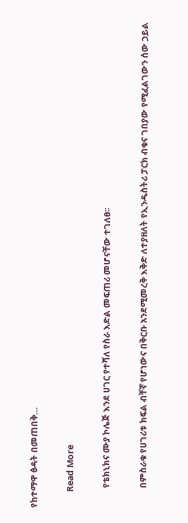የከተማዋ ፅዳት በመጠበቅ…

        Read More

          የቴክኒክና ሙያ ኮሌጅ እንደ ሀገር የተሻለ የስራ እድል መፍጠሪ መሆናቸው ተገለፀ፡፡

          በምስራቁ የሀገሪቱ ክፍል ብቸኛ የሆነውና በቅርቡ አንደሚመረቅ እቅድ ለተያዘለት የኢንዱስትሪ ፓርክ ብቁና ገበያው የሚፈልገውን ሰው ኃይል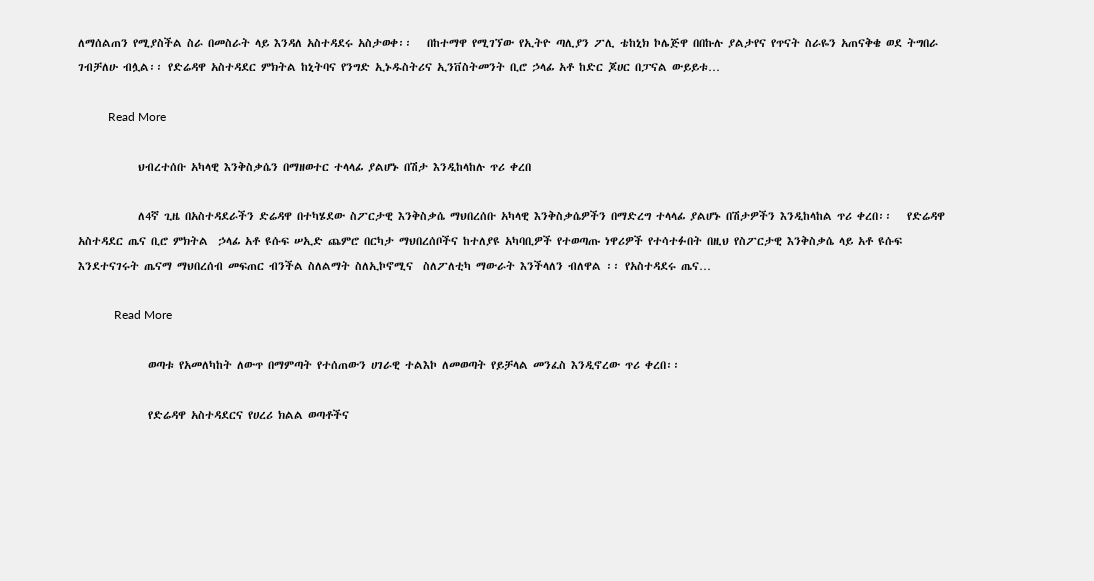ለማሰልጠን የሚያስችል ስራ በመስራት ላይ እንዳለ አስተዳደሩ አስታወቀ፡፡   በከተማዋ የሚገኘው የኢትዮ ጣሊያን ፖሊ ቴከኒክ ኮሌጅዋ በበኩሉ ያልታየና የጥናት ስራዬን አጠናቅቄ ወደ ትግበራ ገብቻለሁ ብሏል፡፡ የድሬዳዋ አስተዳደር ምክትል ከኒትባና የንግድ ኢኑዱስትሪና ኢንቨስትመንት ቢሮ ኃላፊ አቶ ከድር ጆሀር በፓናል ውይይቱ…

          Read More

            ህብረተሰቡ አካላዊ እንቅስቃሴን በማዘወተር ተላላፊ ያልሆኑ በሽታ እንዲከላከሉ ጥሪ ቀረበ

            ለ4ኛ ጊዜ በአስተዳደራችን ድሬዳዋ በተካሄደው ስፖርታዊ እንቅስቃሴ ማህበረሰቡ አካላዊ እንቅስቃሴዎችን በማድረግ ተላላፊ ያልሆኑ በሽታዎችን እንዲከላከል ጥሪ ቀረበ፡፡   የድሬዳዋ አስተዳደር ጤና ቢሮ ምክትል  ኃላፊ አቶ ዩሱፍ ሠኢድ ጨምሮ በርካታ ማህበረሰቦችና ከተለያዩ አካባቢዎች የተወጣጡ ነዋሪዎች የተሳተፉበት በዚህ የስፖርታዊ እንቅስቃሴ ላይ አቶ ዩሱፍ እንደተናገሩት ጤናማ ማህበረሰብ መፍጠር ብንችል ስለልማት ስለኢኮኖሚና  ስለፖለቲካ ማውራት እንችላለን ብለዋል ፡፡ የአስተዳደሩ ጤና…

            Read More

              ወጣቱ የአመለካከት ለውጥ በማምጣት የተሰጠውን ሀገራዊ ተልእኮ ለመወጣት የይቻላል መንፈስ እንዲኖረው ጥሪ ቀረበ፡፡

              የድሬዳዋ አስተዳደርና የሀረሪ ክልል ወጣቶችና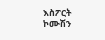እስፖርት ኮሙሽን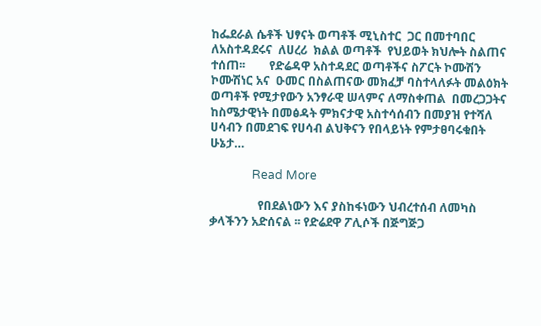ከፌደራል ሴቶች ህፃናት ወጣቶች ሚኒስተር  ጋር በመተባበር ለአስተዳደሩና  ለሀረሪ  ክልል ወጣቶች  የህይወት ክህሎት ስልጠና ተሰጠ፡፡        የድሬዳዋ አስተዳደር ወጣቶችና ስፖርት ኮሙሽን ኮሙሽነር አና  ዑመር በስልጠናው መክፈቻ ባስተላለፉት መልዕክት ወጣቶች የሚታየውን አንፃራዊ ሠላምና ለማስቀጠል  በመረጋጋትና ከስሜታዊነት በመፅዳት ምክናታዊ አስተሳሰብን በመያዝ የተሻለ ሀሳብን በመደገፍ የሀሳብ ልህቅናን የበላይነት የምታፀባሩቁበት ሁኔታ…

              Read More

                የበደልነውን እና ያስከፋነውን ህብረተሰብ ለመካስ ቃላችንን አድሰናል ፡፡ የድሬደዋ ፖሊሶች በጅግጅጋ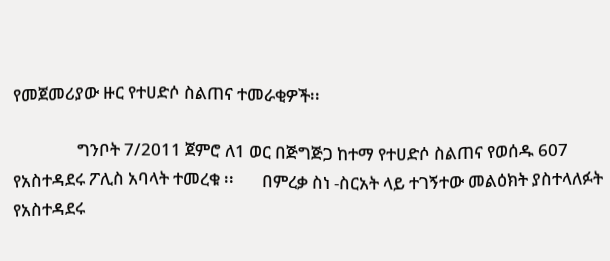የመጀመሪያው ዙር የተሀድሶ ስልጠና ተመራቂዎች፡፡

                ግንቦት 7/2011 ጀምሮ ለ1 ወር በጅግጅጋ ከተማ የተሀድሶ ስልጠና የወሰዱ 607 የአስተዳደሩ ፖሊስ አባላት ተመረቁ ፡፡       በምረቃ ስነ -ስርአት ላይ ተገኝተው መልዕክት ያስተላለፉት የአስተዳደሩ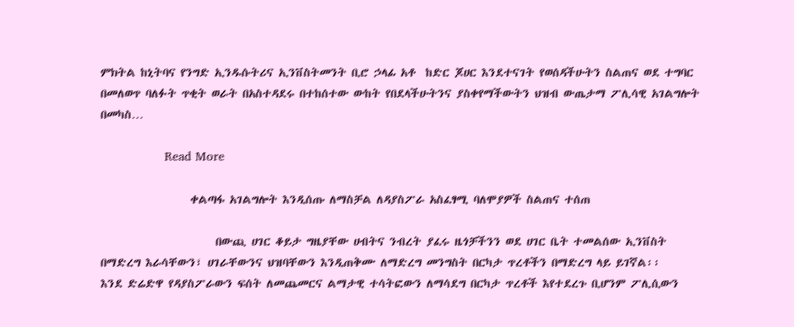ምክትል ከኒትባና የንግድ ኢንዱሱትሪና ኢንቨስትመንት ቢሮ ኃላፊ አቶ  ከድር ጆሀር እንደተናገት የወሰዳችሁትን ስልጠና ወደ ተግባር በመለወጥ ባለፉት ጥቂት ወራት በአስተዳደሩ በተከሰተው ውከት የበደላችሁትንና ያስቀየማችውትን ህዝብ ውጤታማ ፖሊሳዊ አገልግሎት በመካስ…

                Read More

                  ቀልጣፋ አገልግሎት እንዲሰጡ ለማስቻል ለዳያስፖራ አስፈፃሚ ባለሞያዎች ስልጠና ተሰጠ

                       በውጪ ሀገር ቆይታ ግዜያቸው ሀብትና ንብረት ያፈሩ ዜጎቻችንን ወደ ሀገር ቤት ተመልሰው ኢንቨስት በማድረግ እራሳቸውን፣ ሀገራቸውንና ህዝባቸውን እንዲጠቅሙ ለማድረግ መንግስት በርካታ ጥረቶችን በማድረግ ላይ ይገኛል፡፡       እንደ ድሬድዋ የዳያስፖራውን ፍሰት ለመጨመርና ልማታዊ ተሳትፎውን ለማሳደግ በርካታ ጥረቶች እየተደረጉ ቢሆንም ፖሊሲውን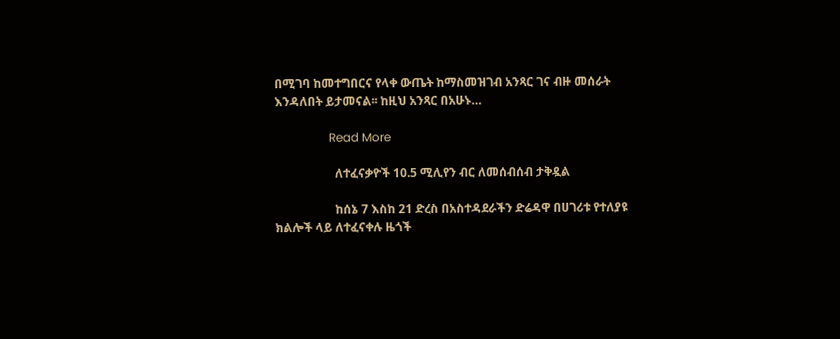በሚገባ ከመተግበርና የላቀ ውጤት ከማስመዝገብ አንጻር ገና ብዙ መሰራት እንዳለበት ይታመናል፡፡ ከዚህ አንጻር በአሁኑ…

                  Read More

                    ለተፈናቃዮች 10.5 ሚሊየን ብር ለመሰብሰብ ታቅዷል

                    ከሰኔ 7 እስከ 21 ድረስ በአስተዳደራችን ድሬዳዋ በሀገሪቱ የተለያዩ ክልሎች ላይ ለተፈናቀሉ ዜጎች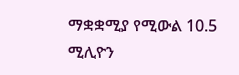ማቋቋሚያ የሚውል 10.5 ሚሊዮን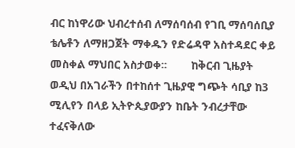ብር ከነዋሪው ህብረተሰብ ለማሰባሰብ የገቢ ማሰባሰቢያ ቴሌቶን ለማዘጋጀት ማቀዱን የድሬዳዋ አስተዳደር ቀይ መስቀል ማህበር አስታወቀ፡፡        ከቅርብ ጊዜያት ወዲህ በአገራችን በተከሰተ ጊዜያዊ ግጭት ሳቢያ ከ3 ሚሊየን በላይ ኢትዮጲያውያን ከቤት ንብረታቸው ተፈናቅለው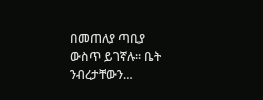በመጠለያ ጣቢያ ውስጥ ይገኛሉ፡፡ ቤት ንብረታቸውን…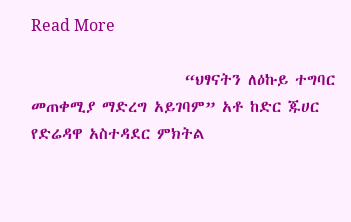Read More

                      “ህፃናትን ለዕኩይ ተግባር መጠቀሚያ ማድረግ አይገባም” አቶ ከድር ጁሀር የድሬዳዋ አስተዳደር ምክትል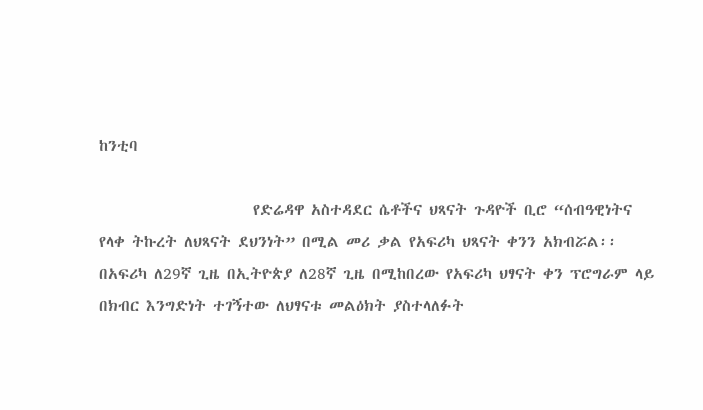ከንቲባ

                      የድሬዳዋ አስተዳደር ሴቶችና ህጻናት ጉዳዮች ቢሮ “ሰብዓዊነትና የላቀ ትኩረት ለህጻናት ደህንነት” በሚል መሪ ቃል የአፍሪካ ህጻናት ቀንን አክብሯል፡፡      በአፍሪካ ለ29ኛ ጊዜ በኢትዮጵያ ለ28ኛ ጊዜ በሚከበረው የአፍሪካ ህፃናት ቀን ፕሮግራም ላይ በክብር እንግድነት ተገኝተው ለህፃናቱ መልዕክት ያስተላለፉት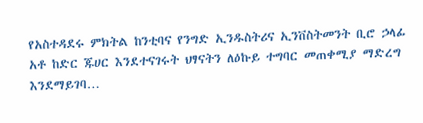የአስተዳደሩ ምክትል ከንቲባና የንግድ ኢንዱስትሪና ኢንቨስትመንት ቢሮ ኃላፊ አቶ ከድር ጁሀር እንደተናገሩት ህፃናትን ለዕኩይ ተግባር መጠቀሚያ ማድረግ እንደማይገባ…